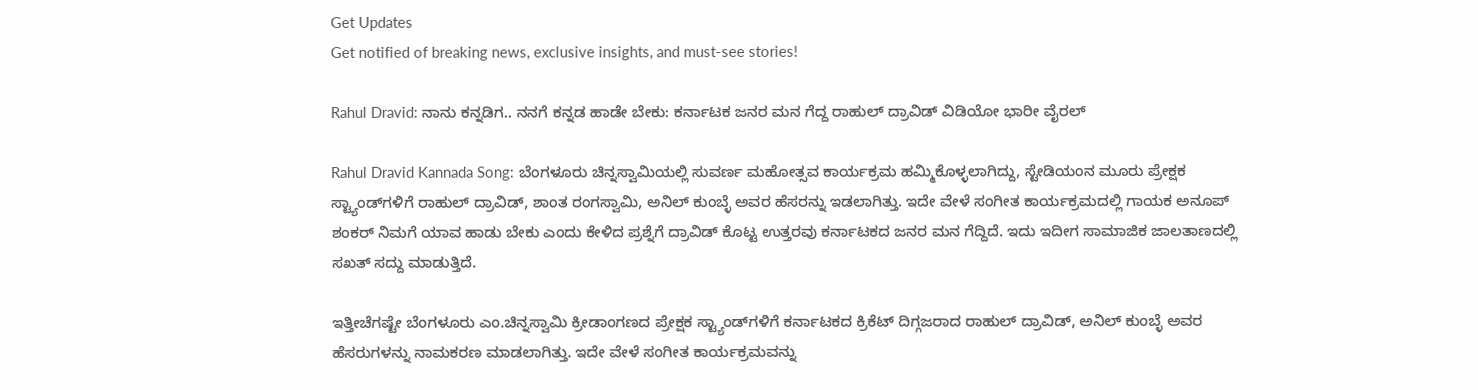Get Updates
Get notified of breaking news, exclusive insights, and must-see stories!

Rahul Dravid: ನಾನು ಕನ್ನಡಿಗ.. ನನಗೆ ಕನ್ನಡ ಹಾಡೇ ಬೇಕು: ಕರ್ನಾಟಕ ಜನರ ಮನ ಗೆದ್ದ ರಾಹುಲ್‌ ದ್ರಾವಿಡ್‌ ವಿಡಿಯೋ ಭಾರೀ ವೈರಲ್‌

Rahul Dravid Kannada Song: ಬೆಂಗಳೂರು ಚಿನ್ನಸ್ವಾಮಿಯಲ್ಲಿ ಸುವರ್ಣ ಮಹೋತ್ಸವ ಕಾರ್ಯಕ್ರಮ ಹಮ್ಮಿಕೊಳ್ಳಲಾಗಿದ್ದು, ಸ್ಟೇಡಿಯಂನ ಮೂರು ಪ್ರೇಕ್ಷಕ ಸ್ಟ್ಯಾಂಡ್‌ಗಳಿಗೆ ರಾಹುಲ್‌ ದ್ರಾವಿಡ್, ಶಾಂತ ರಂಗಸ್ವಾಮಿ, ಅನಿಲ್‌ ಕುಂಬ್ಳೆ ಅವರ ಹೆಸರನ್ನು ಇಡಲಾಗಿತ್ತು. ಇದೇ ವೇಳೆ ಸಂಗೀತ ಕಾರ್ಯಕ್ರಮದಲ್ಲಿ ಗಾಯಕ ಅನೂಪ್ ಶಂಕರ್ ನಿಮಗೆ ಯಾವ ಹಾಡು ಬೇಕು ಎಂದು ಕೇಳಿದ ಪ್ರಶ್ನೆಗೆ ದ್ರಾವಿಡ್‌ ಕೊಟ್ಟ ಉತ್ತರವು ಕರ್ನಾಟಕದ ಜನರ ಮನ ಗೆದ್ದಿದೆ. ಇದು ಇದೀಗ ಸಾಮಾಜಿಕ ಜಾಲತಾಣದಲ್ಲಿ ಸಖತ್ ಸದ್ದು ಮಾಡುತ್ತಿದೆ.

ಇತ್ತೀಚೆಗಷ್ಟೇ ಬೆಂಗಳೂರು ಎಂ.ಚಿನ್ನಸ್ವಾಮಿ ಕ್ರೀಡಾಂಗಣದ ಪ್ರೇಕ್ಷಕ ಸ್ಟ್ಯಾಂಡ್‌ಗಳಿಗೆ ಕರ್ನಾಟಕದ ಕ್ರಿಕೆಟ್‌ ದಿಗ್ಗಜರಾದ ರಾಹುಲ್‌ ದ್ರಾವಿಡ್‌, ಅನಿಲ್‌ ಕುಂಬ್ಳೆ ಅವರ ಹೆಸರುಗಳನ್ನು ನಾಮಕರಣ ಮಾಡಲಾಗಿತ್ತು. ಇದೇ ವೇಳೆ ಸಂಗೀತ ಕಾರ್ಯಕ್ರಮವನ್ನು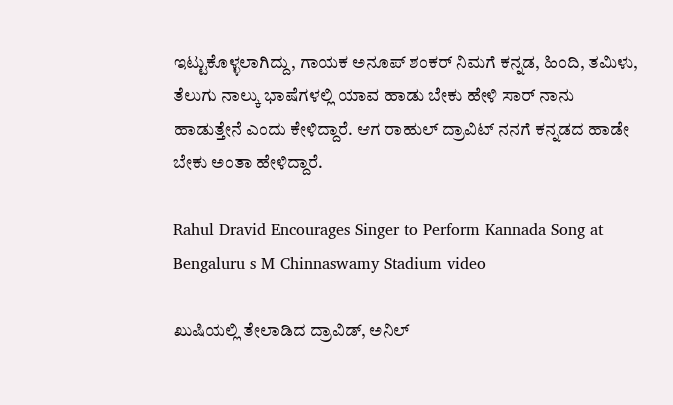ಇಟ್ಟುಕೊಳ್ಳಲಾಗಿದ್ದು, ಗಾಯಕ ಅನೂಪ್ ಶಂಕರ್ ನಿಮಗೆ ಕನ್ನಡ, ಹಿಂದಿ, ತಮಿಳು, ತೆಲುಗು ನಾಲ್ಕು ಭಾಷೆಗಳಲ್ಲಿ ಯಾವ ಹಾಡು ಬೇಕು ಹೇಳಿ ಸಾರ್ ನಾನು ಹಾಡುತ್ತೇನೆ ಎಂದು ಕೇಳಿದ್ದಾರೆ. ಆಗ ರಾಹುಲ್‌ ದ್ರಾವಿಟ್‌ ನನಗೆ ಕನ್ನಡದ ಹಾಡೇ ಬೇಕು ಅಂತಾ ಹೇಳಿದ್ದಾರೆ.

Rahul Dravid Encourages Singer to Perform Kannada Song at Bengaluru s M Chinnaswamy Stadium video

ಖುಷಿಯಲ್ಲಿ ತೇಲಾಡಿದ ದ್ರಾವಿಡ್‌, ಅನಿಲ್‌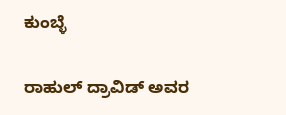ಕುಂಬ್ಳೆ

ರಾಹುಲ್‌ ದ್ರಾವಿಡ್‌ ಅವರ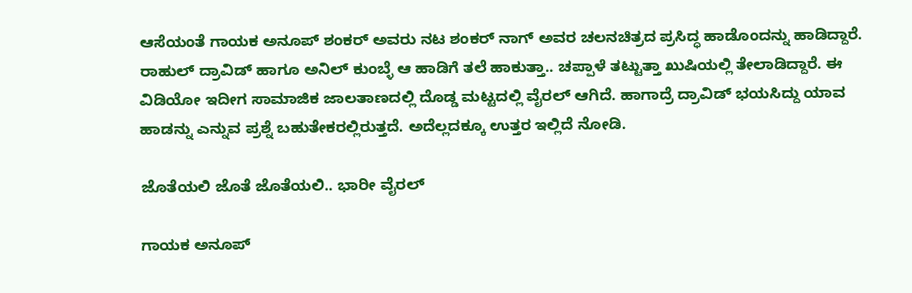ಆಸೆಯಂತೆ ಗಾಯಕ ಅನೂಪ್ ಶಂಕರ್ ಅವರು ನಟ ಶಂಕರ್ ನಾಗ್ ಅವರ ಚಲನಚಿತ್ರದ ಪ್ರಸಿದ್ಧ ಹಾಡೊಂದನ್ನು ಹಾಡಿದ್ದಾರೆ. ರಾಹುಲ್‌ ದ್ರಾವಿಡ್‌ ಹಾಗೂ ಅನಿಲ್‌ ಕುಂಬ್ಳೆ ಆ ಹಾಡಿಗೆ ತಲೆ ಹಾಕುತ್ತಾ.. ಚಪ್ಪಾಳೆ ತಟ್ಟುತ್ತಾ ಖುಷಿಯಲ್ಲಿ ತೇಲಾಡಿದ್ದಾರೆ. ಈ ವಿಡಿಯೋ ಇದೀಗ ಸಾಮಾಜಿಕ ಜಾಲತಾಣದಲ್ಲಿ ದೊಡ್ಡ ಮಟ್ಟದಲ್ಲಿ ವೈರಲ್ ಆಗಿದೆ. ಹಾಗಾದ್ರೆ ದ್ರಾವಿಡ್‌ ಭಯಸಿದ್ದು ಯಾವ ಹಾಡನ್ನು ಎನ್ನುವ ಪ್ರಶ್ನೆ ಬಹುತೇಕರಲ್ಲಿರುತ್ತದೆ. ಅದೆಲ್ಲದಕ್ಕೂ ಉತ್ತರ ಇಲ್ಲಿದೆ ನೋಡಿ.

ಜೊತೆಯಲಿ ಜೊತೆ ಜೊತೆಯಲಿ.. ಭಾರೀ ವೈರಲ್‌

ಗಾಯಕ ಅನೂಪ್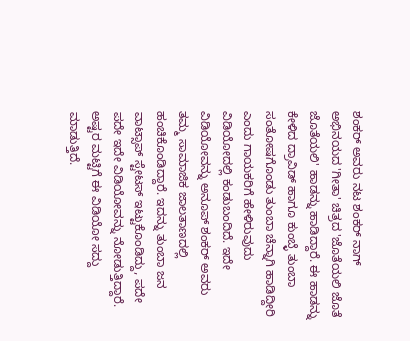ಶಂಕರ್ ಅವರು ನಟ ಶಂಕರ್ ನಾಗ್ ಅಭಿನಯದ 'ಗೀತಾ' ಚಿತ್ರದ 'ಜೊತೆಯಲಿ ಜೊತೆ ಜೊತೆಯಲಿ' ಹಾಡನ್ನು ಹಾಡಿದ್ದಾರೆ. ಈ ಹಾಡನ್ನು ಕೇಳಿದ ದ್ರಾವಿಡ್ ಹಾಗೂ ಕುಂಬ್ಳೆ ತುಂಬಾ ಸಂತೋಷಗೊಂಡು ತುಂಬಾ ಚೆನ್ನಾಗಿ ಹಾಡಿದ್ದೀರಿ ಎಂದು ಗಾಯಕರಿಗೆ ಹೇಳಿರುವುದು ವಿಡಿಯೋದಲ್ಲಿ ಕಂಡುಬಂದಿದೆ. ಇದೇ ವಿಡಿಯೋವನ್ನು ಅನೂಪ್ ಶಂಕರ್ ಅವರು ತಮ್ಮ ಸಾಮಾಜಿಕ ಜಾಲತಾಣದಲ್ಲಿ ಹಂಚಿಕೊಂಡಿದ್ದಾರೆ. ಇದನ್ನು ತುಂಬಾ ಜನ ವಾಟ್ಸಾಪ್ ಸ್ಟೇಟಸ್‌ ಇಟ್ಟುಕೊಂಡಿದ್ದು, ಪದೇ ಪದೇ ಇದೇ ವಿಡಿಯೋವನ್ನು ನೋಡುತ್ತಿದ್ದಾರೆ. ಅಷ್ಟರ ಮಟ್ಟಿಗೆ ಈ ವಿಡಿಯೋ ಸದ್ದು ಮಾಡುತ್ತಿದೆ.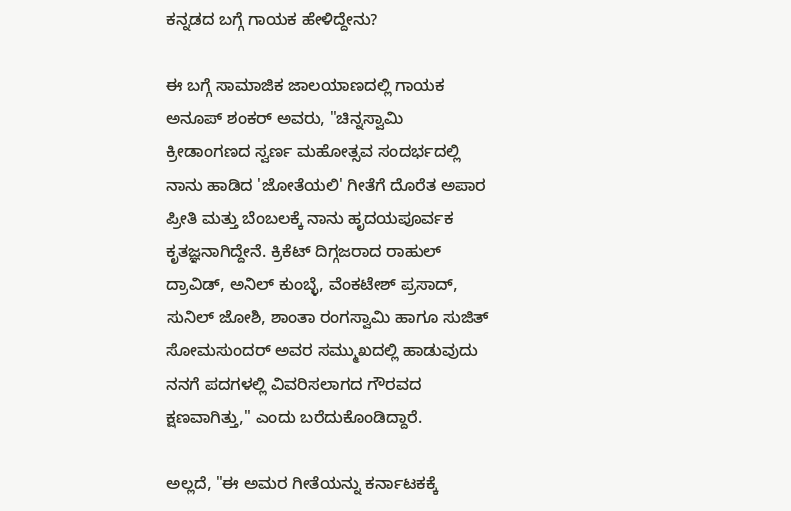ಕನ್ನಡದ ಬಗ್ಗೆ ಗಾಯಕ ಹೇಳಿದ್ದೇನು?

ಈ ಬಗ್ಗೆ ಸಾಮಾಜಿಕ ಜಾಲಯಾಣದಲ್ಲಿ ಗಾಯಕ ಅನೂಪ್ ಶಂಕರ್ ಅವರು, "ಚಿನ್ನಸ್ವಾಮಿ ಕ್ರೀಡಾಂಗಣದ ಸ್ವರ್ಣ ಮಹೋತ್ಸವ ಸಂದರ್ಭದಲ್ಲಿ ನಾನು ಹಾಡಿದ 'ಜೋತೆಯಲಿ' ಗೀತೆಗೆ ದೊರೆತ ಅಪಾರ ಪ್ರೀತಿ ಮತ್ತು ಬೆಂಬಲಕ್ಕೆ ನಾನು ಹೃದಯಪೂರ್ವಕ ಕೃತಜ್ಞನಾಗಿದ್ದೇನೆ. ಕ್ರಿಕೆಟ್ ದಿಗ್ಗಜರಾದ ರಾಹುಲ್ ದ್ರಾವಿಡ್, ಅನಿಲ್ ಕುಂಬ್ಳೆ, ವೆಂಕಟೇಶ್ ಪ್ರಸಾದ್, ಸುನಿಲ್ ಜೋಶಿ, ಶಾಂತಾ ರಂಗಸ್ವಾಮಿ ಹಾಗೂ ಸುಜಿತ್ ಸೋಮಸುಂದರ್ ಅವರ ಸಮ್ಮುಖದಲ್ಲಿ ಹಾಡುವುದು ನನಗೆ ಪದಗಳಲ್ಲಿ ವಿವರಿಸಲಾಗದ ಗೌರವದ ಕ್ಷಣವಾಗಿತ್ತು," ಎಂದು ಬರೆದುಕೊಂಡಿದ್ದಾರೆ.

ಅಲ್ಲದೆ, "ಈ ಅಮರ ಗೀತೆಯನ್ನು ಕರ್ನಾಟಕಕ್ಕೆ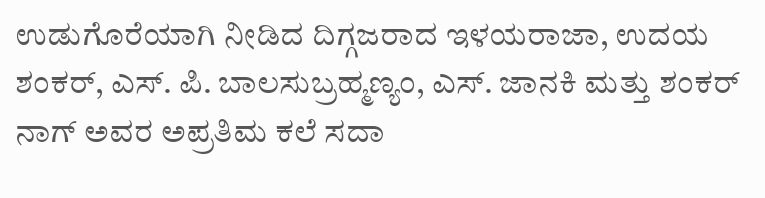ಉಡುಗೊರೆಯಾಗಿ ನೀಡಿದ ದಿಗ್ಗಜರಾದ ಇಳಯರಾಜಾ, ಉದಯ ಶಂಕರ್, ಎಸ್. ಪಿ. ಬಾಲಸುಬ್ರಹ್ಮಣ್ಯಂ, ಎಸ್. ಜಾನಕಿ ಮತ್ತು ಶಂಕರ್ ನಾಗ್ ಅವರ ಅಪ್ರತಿಮ ಕಲೆ ಸದಾ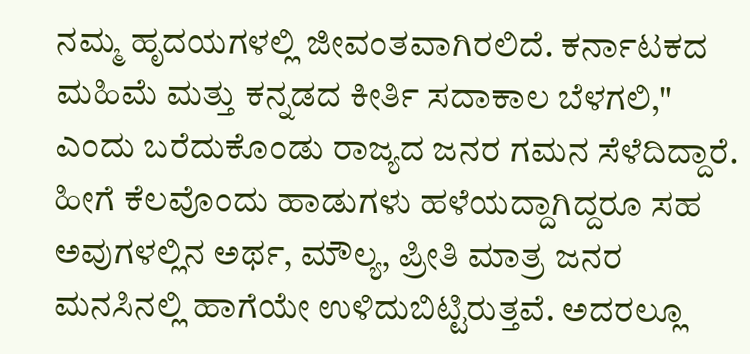ನಮ್ಮ ಹೃದಯಗಳಲ್ಲಿ ಜೀವಂತವಾಗಿರಲಿದೆ. ಕರ್ನಾಟಕದ ಮಹಿಮೆ ಮತ್ತು ಕನ್ನಡದ ಕೀರ್ತಿ ಸದಾಕಾಲ ಬೆಳಗಲಿ," ಎಂದು ಬರೆದುಕೊಂಡು ರಾಜ್ಯದ ಜನರ ಗಮನ ಸೆಳೆದಿದ್ದಾರೆ. ಹೀಗೆ ಕೆಲವೊಂದು ಹಾಡುಗಳು ಹಳೆಯದ್ದಾಗಿದ್ದರೂ ಸಹ ಅವುಗಳಲ್ಲಿನ ಅರ್ಥ, ಮೌಲ್ಯ, ಪ್ರೀತಿ ಮಾತ್ರ ಜನರ ಮನಸಿನಲ್ಲಿ ಹಾಗೆಯೇ ಉಳಿದುಬಿಟ್ಟಿರುತ್ತವೆ. ಅದರಲ್ಲೂ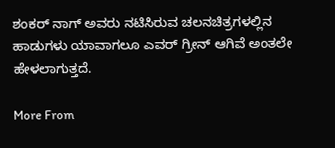ಶಂಕರ್ ನಾಗ್ ಅವರು ನಟಿಸಿರುವ ಚಲನಚಿತ್ರಗಳಲ್ಲಿನ ಹಾಡುಗಳು ಯಾವಾಗಲೂ ಎವರ್‌ ಗ್ರೀನ್‌ ಆಗಿವೆ ಅಂತಲೇ ಹೇಳಲಾಗುತ್ತದೆ.

More From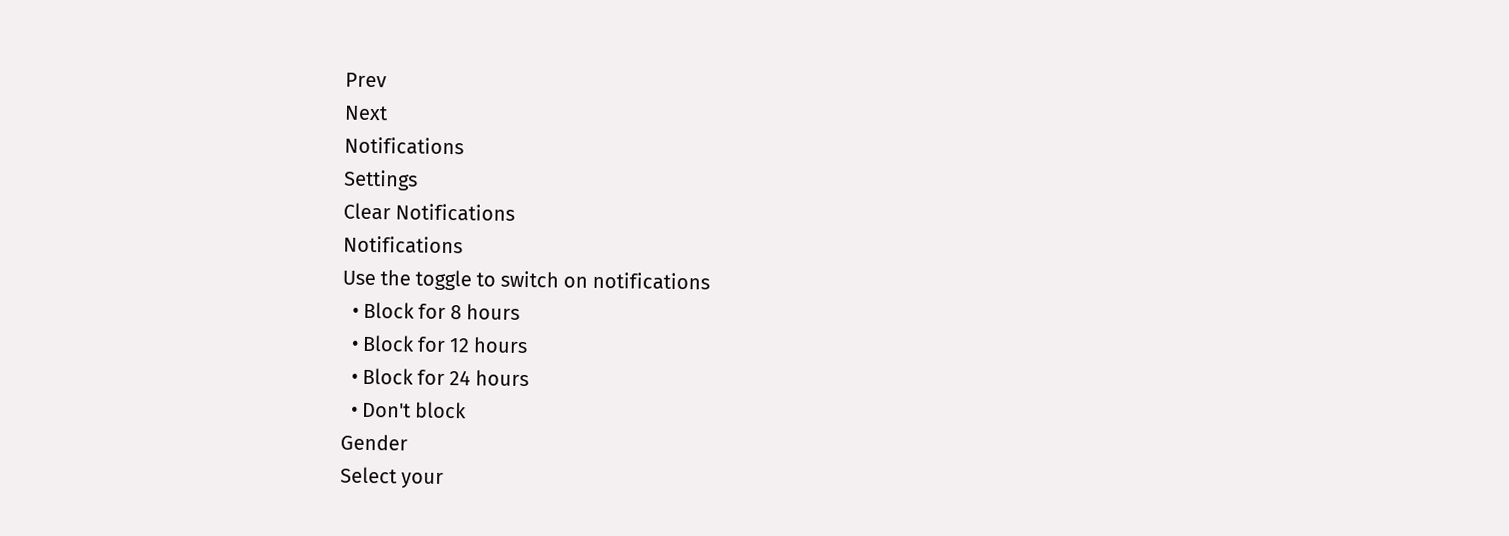Prev
Next
Notifications
Settings
Clear Notifications
Notifications
Use the toggle to switch on notifications
  • Block for 8 hours
  • Block for 12 hours
  • Block for 24 hours
  • Don't block
Gender
Select your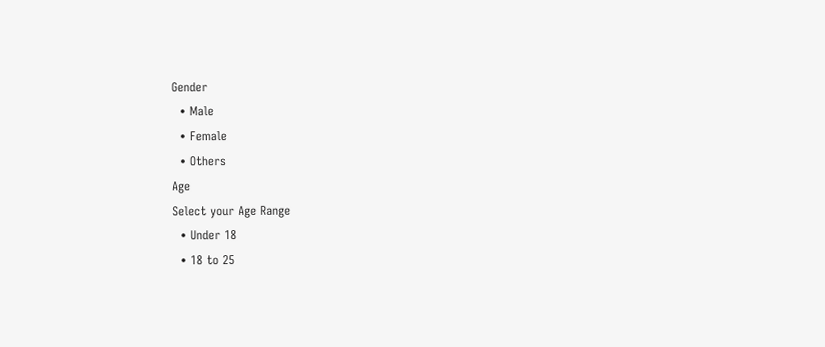Gender
  • Male
  • Female
  • Others
Age
Select your Age Range
  • Under 18
  • 18 to 25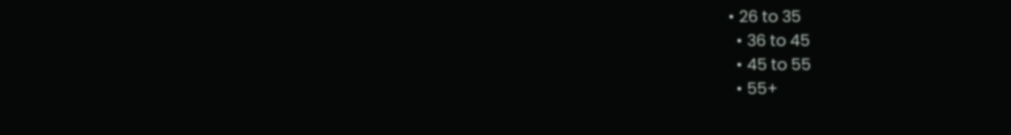• 26 to 35
  • 36 to 45
  • 45 to 55
  • 55+